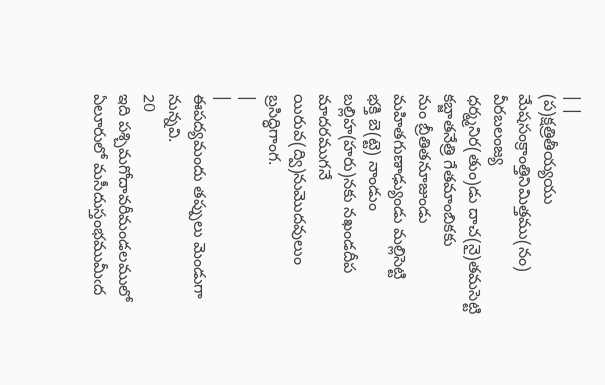| |
(ప)క్షత్రితీయ్యయు మేషసంక్రాంత్తినిమిత్తము(నం) వీరబలంజ్య
ధర్మ్మనిర(తుం)డు దాచ(నై)తమసెట్టి కబ్జాతనేత్రి గేతమాంబికకు
నుం బ్రీతితనూజుండు మహితగుణాఢ్యుండు మల్లిసెట్టి
భక్తి బె(ట్టె) నాండుం బల్లిహ(హరు)నకు నఖండదీప మాదరముగనే
యిరువ(ద్వి)నుమొదవులుం బ్రసిద్ధిగాంగ.
|
|
ఈపద్యమందు తప్పులు మెండుగా నున్నవి.
20
ఇది పశ్చిమగోదావరీమండలములో ఏలూరులో మసీదుస్తంభముమీఁద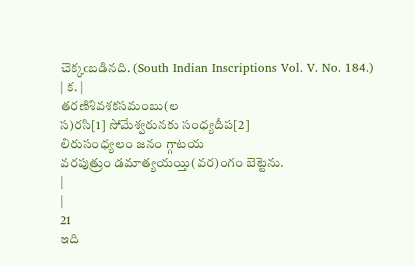చెక్కఁబడినది. (South Indian Inscriptions Vol. V. No. 184.)
| క. |
తరణిశివశకసమంబు(ల
స)రసి[1] సోమేశ్వరునకు సంధ్యదీప[2]
లిరుసంధ్యలం జనం గ్గాటయ
వరపుత్రుం డమాత్యయయ్తి(వర)౦గం బెట్టెను.
|
|
21
ఇది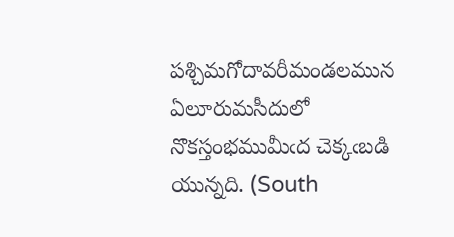పశ్చిమగోదావరీమండలమున ఏలూరుమసీదులో నొకస్తంభముమీఁద చెక్కఁబడి యున్నది. (South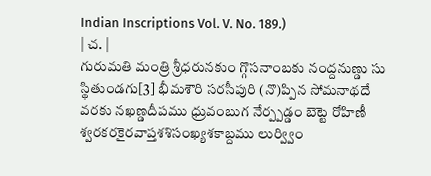Indian Inscriptions Vol. V. No. 189.)
| చ. |
గురుమతి మంత్రి శ్రీధరునకుం గ్గొసనాంబకు నంద్దనుణ్డు సు
స్థితుండగు[3] భీమశౌరి సరసీపురి (నొ)ప్పిన సోమనాథదే
వరకు నఖణ్డదీపము ధ్రువంబుగ నేర్ప్పడ్డం బెట్టె రోహిణీ
శ్వరకరకైరవాప్తశశిసంఖ్యశకాబ్దము లుర్వ్విం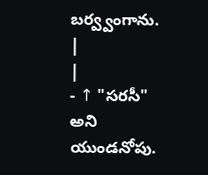బర్వ్వంగాను.
|
|
- ↑ "సరసీ" అని యుండనోపు.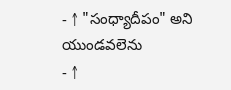- ↑ "సంధ్యాదీపం" అని యుండవలెను
- ↑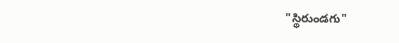"స్థిరుండగు"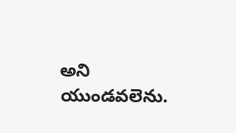అని యుండవలెను.